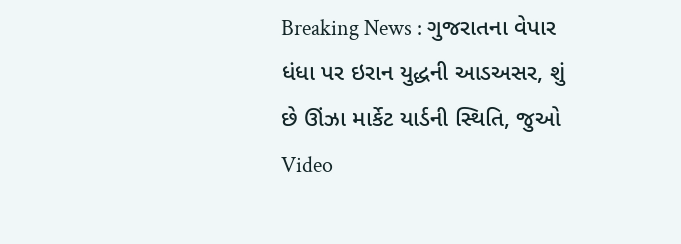Breaking News : ગુજરાતના વેપાર ધંધા પર ઇરાન યુદ્ધની આડઅસર, શું છે ઊંઝા માર્કેટ યાર્ડની સ્થિતિ, જુઓ Video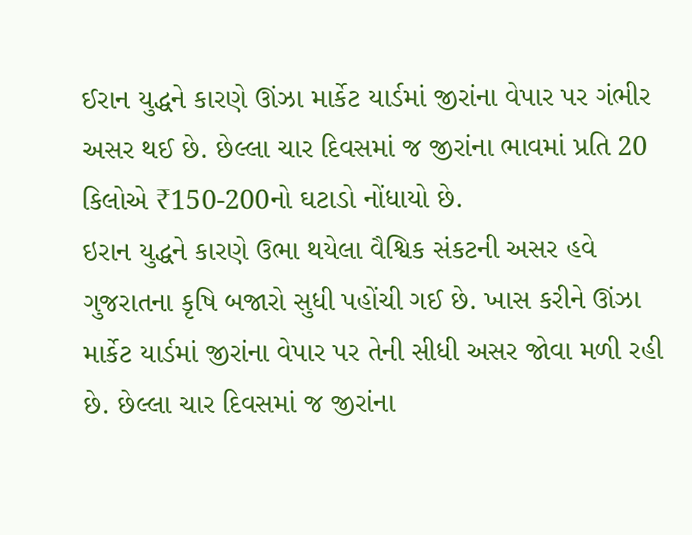ઈરાન યુદ્ધને કારણે ઊંઝા માર્કેટ યાર્ડમાં જીરાંના વેપાર પર ગંભીર અસર થઈ છે. છેલ્લા ચાર દિવસમાં જ જીરાંના ભાવમાં પ્રતિ 20 કિલોએ ₹150-200નો ઘટાડો નોંધાયો છે.
ઇરાન યુદ્ધને કારણે ઉભા થયેલા વૈશ્વિક સંકટની અસર હવે ગુજરાતના કૃષિ બજારો સુધી પહોંચી ગઈ છે. ખાસ કરીને ઊંઝા માર્કેટ યાર્ડમાં જીરાંના વેપાર પર તેની સીધી અસર જોવા મળી રહી છે. છેલ્લા ચાર દિવસમાં જ જીરાંના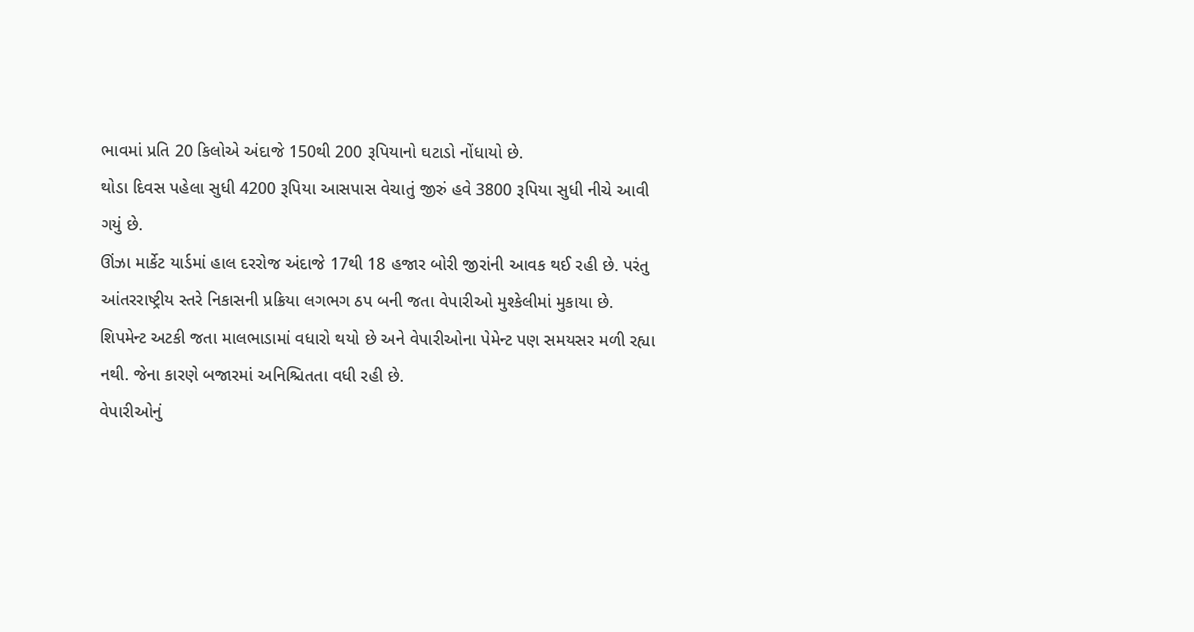ભાવમાં પ્રતિ 20 કિલોએ અંદાજે 150થી 200 રૂપિયાનો ઘટાડો નોંધાયો છે.
થોડા દિવસ પહેલા સુધી 4200 રૂપિયા આસપાસ વેચાતું જીરું હવે 3800 રૂપિયા સુધી નીચે આવી ગયું છે.
ઊંઝા માર્કેટ યાર્ડમાં હાલ દરરોજ અંદાજે 17થી 18 હજાર બોરી જીરાંની આવક થઈ રહી છે. પરંતુ આંતરરાષ્ટ્રીય સ્તરે નિકાસની પ્રક્રિયા લગભગ ઠપ બની જતા વેપારીઓ મુશ્કેલીમાં મુકાયા છે.
શિપમેન્ટ અટકી જતા માલભાડામાં વધારો થયો છે અને વેપારીઓના પેમેન્ટ પણ સમયસર મળી રહ્યા નથી. જેના કારણે બજારમાં અનિશ્ચિતતા વધી રહી છે.
વેપારીઓનું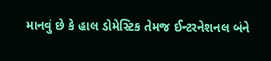માનવું છે કે હાલ ડોમેસ્ટિક તેમજ ઈન્ટરનેશનલ બંને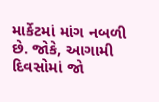માર્કેટમાં માંગ નબળી છે. જોકે, આગામી દિવસોમાં જો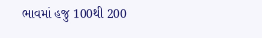ભાવમાં હજુ 100થી 200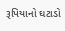રૂપિયાનો ઘટાડો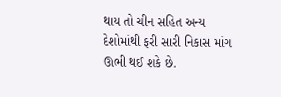થાય તો ચીન સહિત અન્ય દેશોમાંથી ફરી સારી નિકાસ માંગ ઊભી થઈ શકે છે.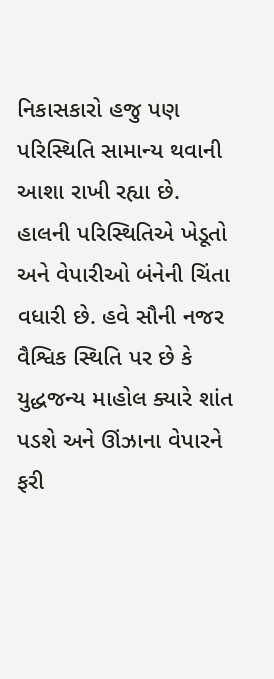નિકાસકારો હજુ પણ પરિસ્થિતિ સામાન્ય થવાની આશા રાખી રહ્યા છે.
હાલની પરિસ્થિતિએ ખેડૂતો અને વેપારીઓ બંનેની ચિંતા વધારી છે. હવે સૌની નજર વૈશ્વિક સ્થિતિ પર છે કે યુદ્ધજન્ય માહોલ ક્યારે શાંત પડશે અને ઊંઝાના વેપારને ફરી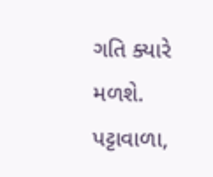ગતિ ક્યારે મળશે.
પટ્ટાવાળા,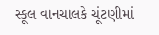સ્કૂલ વાનચાલકે ચૂંટણીમાં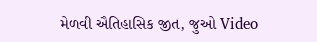મેળવી ઐતિહાસિક જીત, જુઓ Video